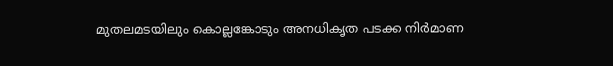മുതലമടയിലും കൊല്ലങ്കോടും അനധികൃത പടക്ക നിർമാണ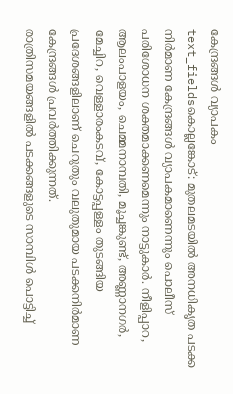കേന്ദ്രങ്ങൾ വ്യാപകം
text_fieldsകൊല്ലങ്കോട്: മുതലമടയിൽ അനധികൃത പടക്ക നിർമാണ കേന്ദ്രങ്ങൾ വ്യാപകമാണെന്നും പൊലീസ് പരിശോധന ശക്തമാക്കണമെന്നും നാട്ടുകാർ. നീളിപ്പാറ, ആലംപാളയം, ചെമ്മനാമ്പതി, മൂച്ചങ്കുണ്ട്, അണ്ണാനഗർ, മേച്ചിറ, വെള്ളാരംകടവ്, കോട്ടപ്പള്ളം തുടങ്ങിയ പ്രദേശങ്ങളിലാണ് ചെറുതും വലുതുമായ പടക്കനിർമാണ കേന്ദ്രങ്ങൾ പ്രവർത്തിക്കുന്നത്.
രാത്രിസമയങ്ങളിൽ പടക്കങ്ങളുടെ സാമ്പിൾ പൊട്ടിച്ച്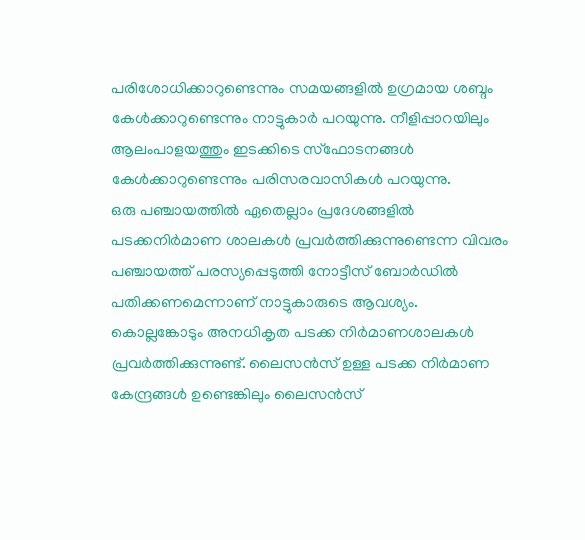പരിശോധിക്കാറുണ്ടെന്നും സമയങ്ങളിൽ ഉഗ്രമായ ശബ്ദം കേൾക്കാറുണ്ടെന്നും നാട്ടുകാർ പറയുന്നു. നീളിപ്പാറയിലും ആലംപാളയത്തും ഇടക്കിടെ സ്ഫോടനങ്ങൾ കേൾക്കാറുണ്ടെന്നും പരിസരവാസികൾ പറയുന്നു.
ഒരു പഞ്ചായത്തിൽ ഏതെല്ലാം പ്രദേശങ്ങളിൽ പടക്കനിർമാണ ശാലകൾ പ്രവർത്തിക്കുന്നുണ്ടെന്ന വിവരം പഞ്ചായത്ത് പരസ്യപ്പെടുത്തി നോട്ടീസ് ബോർഡിൽ പതിക്കണമെന്നാണ് നാട്ടുകാരുടെ ആവശ്യം.
കൊല്ലങ്കോടും അനധികൃത പടക്ക നിർമാണശാലകൾ പ്രവർത്തിക്കുന്നുണ്ട്. ലൈസൻസ് ഉള്ള പടക്ക നിർമാണ കേന്ദ്രങ്ങൾ ഉണ്ടെങ്കിലും ലൈസൻസ്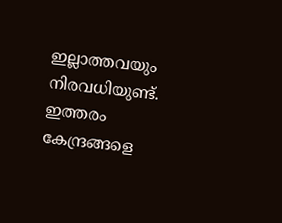ഇല്ലാത്തവയും നിരവധിയുണ്ട്. ഇത്തരം കേന്ദ്രങ്ങളെ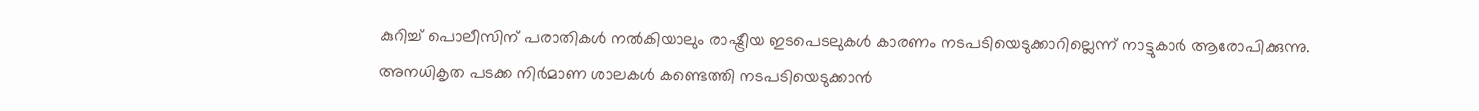കുറിച്ച് പൊലീസിന് പരാതികൾ നൽകിയാലും രാഷ്ട്രീയ ഇടപെടലുകൾ കാരണം നടപടിയെടുക്കാറില്ലെന്ന് നാട്ടുകാർ ആരോപിക്കുന്നു.
അനധികൃത പടക്ക നിർമാണ ശാലകൾ കണ്ടെത്തി നടപടിയെടുക്കാൻ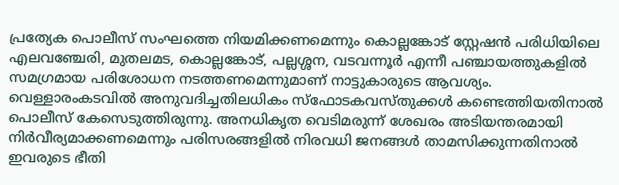പ്രത്യേക പൊലീസ് സംഘത്തെ നിയമിക്കണമെന്നും കൊല്ലങ്കോട് സ്റ്റേഷൻ പരിധിയിലെ എലവഞ്ചേരി, മുതലമട, കൊല്ലങ്കോട്, പല്ലശ്ശന, വടവന്നൂർ എന്നീ പഞ്ചായത്തുകളിൽ സമഗ്രമായ പരിശോധന നടത്തണമെന്നുമാണ് നാട്ടുകാരുടെ ആവശ്യം. വെള്ളാരംകടവിൽ അനുവദിച്ചതിലധികം സ്ഫോടകവസ്തുക്കൾ കണ്ടെത്തിയതിനാൽ പൊലീസ് കേസെടുത്തിരുന്നു. അനധികൃത വെടിമരുന്ന് ശേഖരം അടിയന്തരമായി നിർവീര്യമാക്കണമെന്നും പരിസരങ്ങളിൽ നിരവധി ജനങ്ങൾ താമസിക്കുന്നതിനാൽ ഇവരുടെ ഭീതി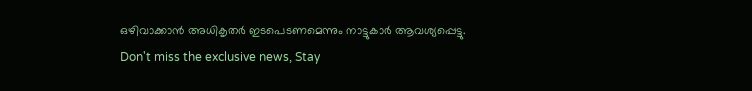ഒഴിവാക്കാൻ അധികൃതർ ഇടപെടണമെന്നും നാട്ടുകാർ ആവശ്യപ്പെട്ടു.
Don't miss the exclusive news, Stay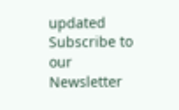updated
Subscribe to our Newsletter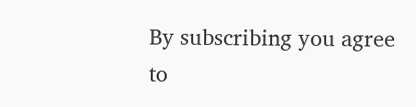By subscribing you agree to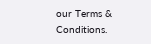our Terms & Conditions.